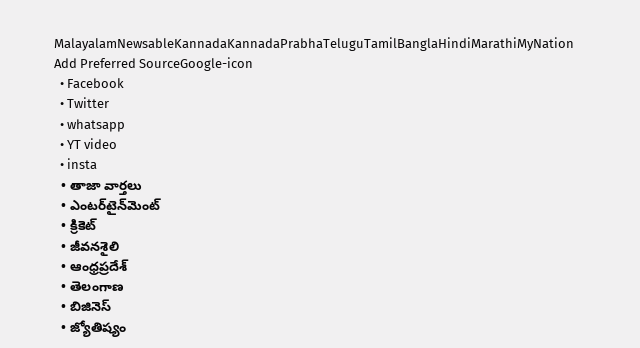MalayalamNewsableKannadaKannadaPrabhaTeluguTamilBanglaHindiMarathiMyNation
Add Preferred SourceGoogle-icon
  • Facebook
  • Twitter
  • whatsapp
  • YT video
  • insta
  • తాజా వార్తలు
  • ఎంటర్‌టైన్‌మెంట్
  • క్రికెట్
  • జీవనశైలి
  • ఆంధ్రప్రదేశ్
  • తెలంగాణ
  • బిజినెస్
  • జ్యోతిష్యం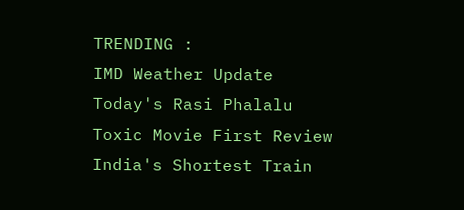TRENDING :
IMD Weather Update
Today's Rasi Phalalu
Toxic Movie First Review
India's Shortest Train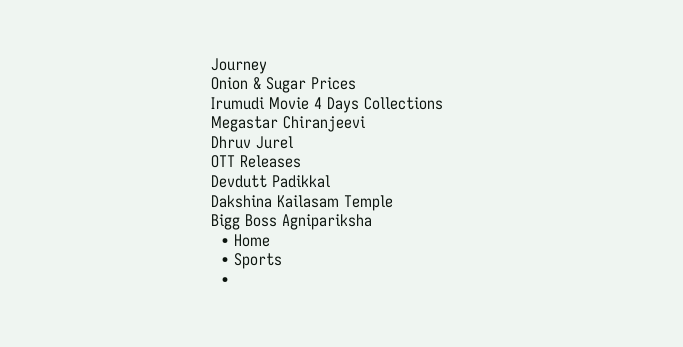Journey
Onion & Sugar Prices
Irumudi Movie 4 Days Collections
Megastar Chiranjeevi
Dhruv Jurel
OTT Releases
Devdutt Padikkal
Dakshina Kailasam Temple
Bigg Boss Agnipariksha
  • Home
  • Sports
  •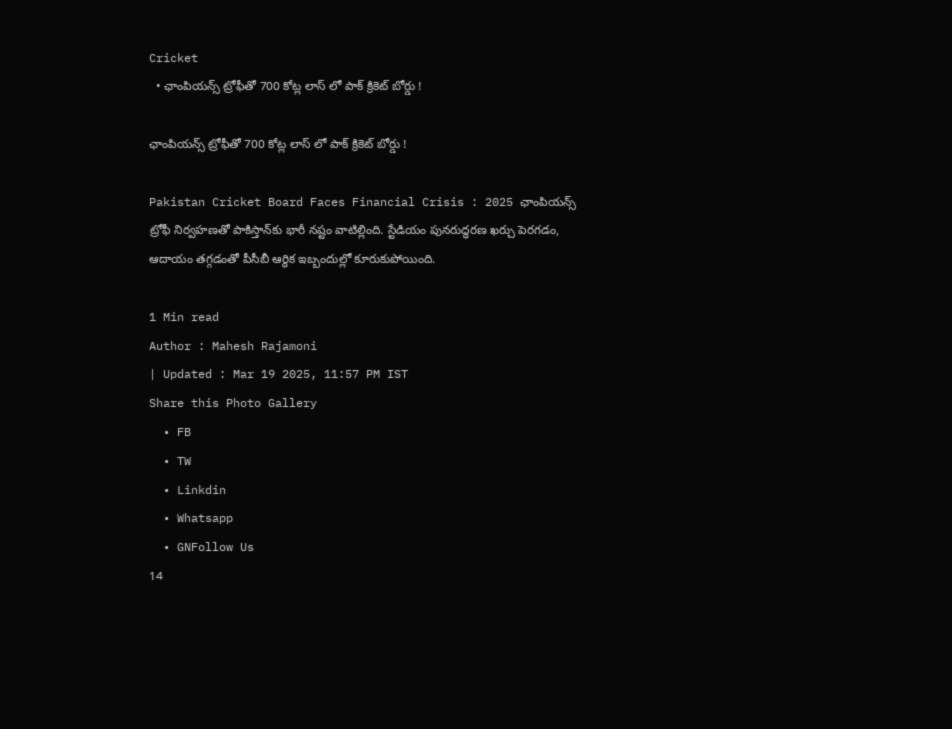Cricket
  • ఛాంపియన్స్ ట్రోఫీతో 700 కోట్ల లాస్ లో పాక్ క్రికెట్ బోర్డు !

ఛాంపియన్స్ ట్రోఫీతో 700 కోట్ల లాస్ లో పాక్ క్రికెట్ బోర్డు !

Pakistan Cricket Board Faces Financial Crisis : 2025 ఛాంపియన్స్ ట్రోఫీ నిర్వహణతో పాకిస్తాన్‌కు భారీ నష్టం వాటిల్లింది. స్టేడియం పునరుద్ధరణ ఖర్చు పెరగడం, ఆదాయం తగ్గడంతో పీసీబీ ఆర్థిక ఇబ్బందుల్లో కూరుకుపోయింది.

1 Min read
Author : Mahesh Rajamoni
| Updated : Mar 19 2025, 11:57 PM IST
Share this Photo Gallery
  • FB
  • TW
  • Linkdin
  • Whatsapp
  • GNFollow Us
14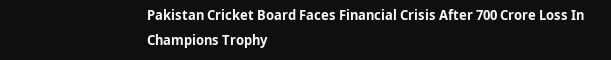Pakistan Cricket Board Faces Financial Crisis After 700 Crore Loss In Champions Trophy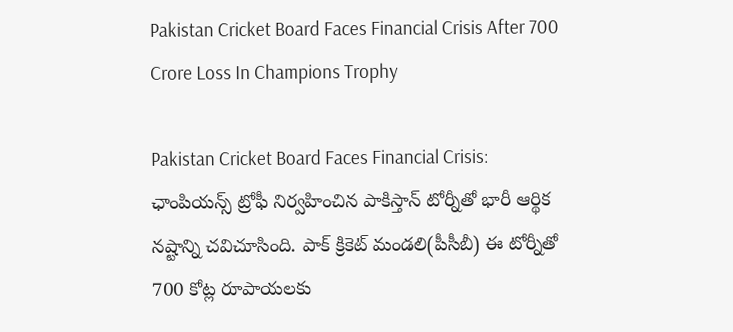Pakistan Cricket Board Faces Financial Crisis After 700 Crore Loss In Champions Trophy

Pakistan Cricket Board Faces Financial Crisis: ఛాంపియన్స్ ట్రోఫీ నిర్వహించిన పాకిస్తాన్ టోర్నీతో భారీ ఆర్థిక నష్టాన్ని చవిచూసింది. పాక్ క్రికెట్ మండలి(పీసీబీ) ఈ టోర్నీతో 700 కోట్ల రూపాయలకు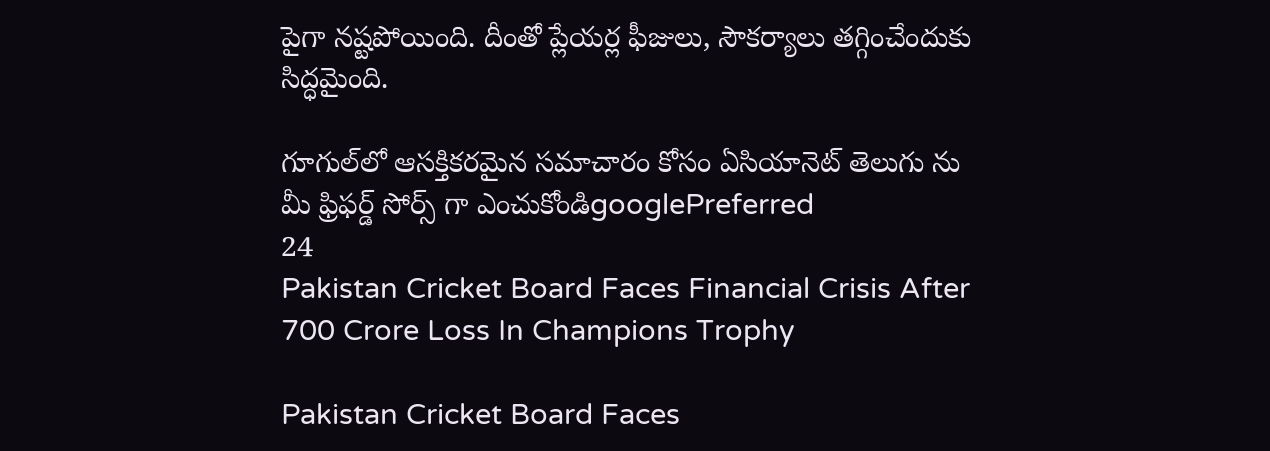పైగా నష్టపోయింది. దీంతో ప్లేయర్ల ఫీజులు, సౌకర్యాలు తగ్గించేందుకు సిద్ధమైంది.

గూగుల్‌లో ఆసక్తికరమైన సమాచారం కోసం ఏసియానెట్ తెలుగు ను మీ ఫ్రిఫర్డ్ సోర్స్ గా ఎంచుకోండిgooglePreferred
24
Pakistan Cricket Board Faces Financial Crisis After 700 Crore Loss In Champions Trophy

Pakistan Cricket Board Faces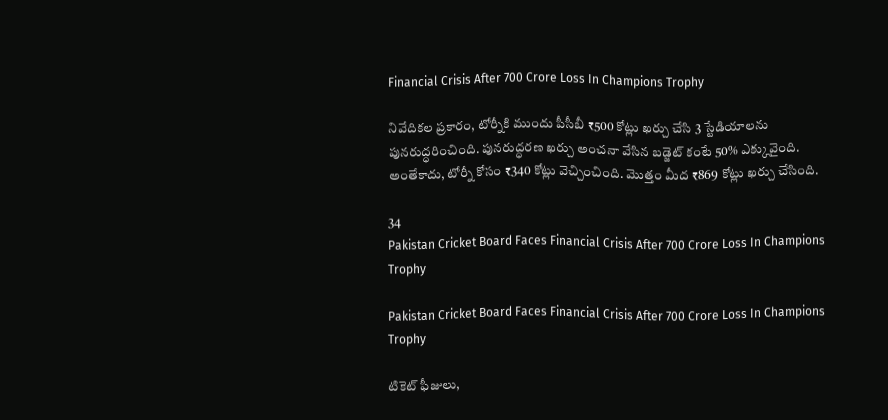Financial Crisis After 700 Crore Loss In Champions Trophy

నివేదికల ప్రకారం, టోర్నీకి ముందు పీసీబీ ₹500 కోట్లు ఖర్చు చేసి 3 స్టేడియాలను పునరుద్ధరించింది. పునరుద్ధరణ ఖర్చు అంచనా వేసిన బడ్జెట్ కంటే 50% ఎక్కువైంది. అంతేకాదు, టోర్నీ కోసం ₹340 కోట్లు వెచ్చించింది. మొత్తం మీద ₹869 కోట్లు ఖర్చు చేసింది.

34
Pakistan Cricket Board Faces Financial Crisis After 700 Crore Loss In Champions Trophy

Pakistan Cricket Board Faces Financial Crisis After 700 Crore Loss In Champions Trophy

టికెట్ ఫీజులు,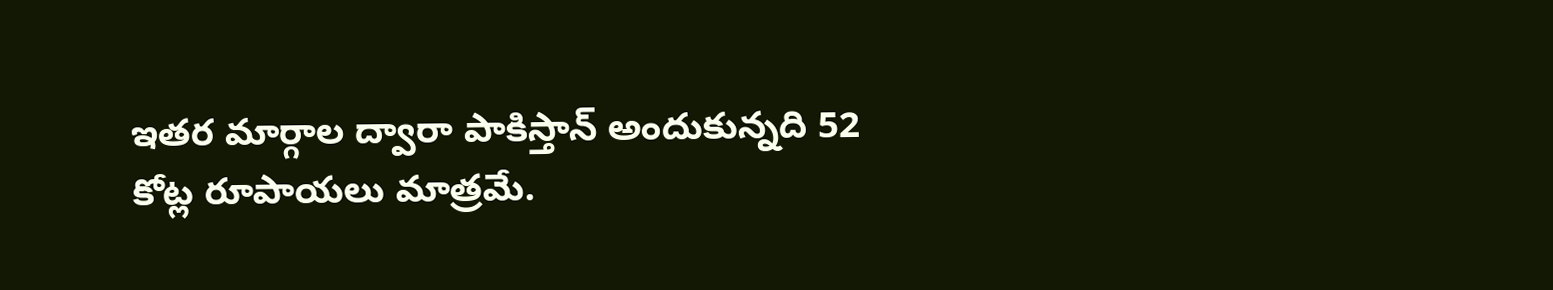ఇతర మార్గాల ద్వారా పాకిస్తాన్ అందుకున్నది 52 కోట్ల రూపాయలు మాత్రమే.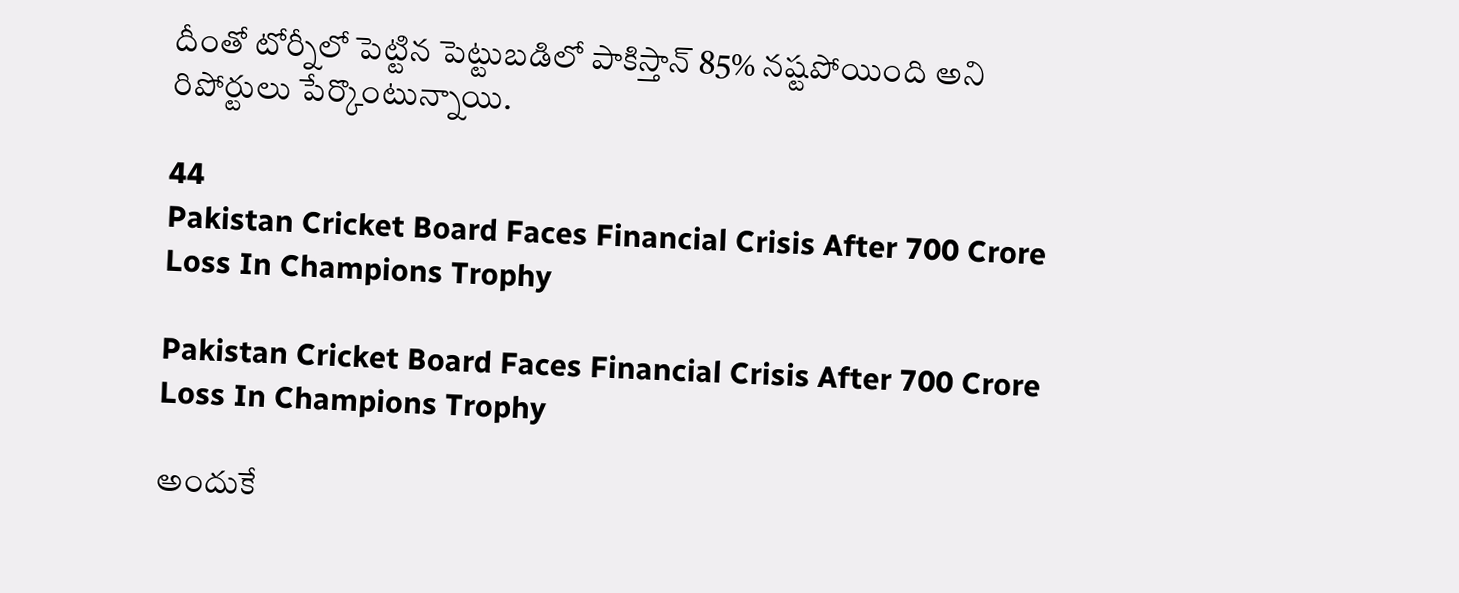దీంతో టోర్నీలో పెట్టిన పెట్టుబడిలో పాకిస్తాన్ 85% నష్టపోయింది అని రిపోర్టులు పేర్కొంటున్నాయి.

44
Pakistan Cricket Board Faces Financial Crisis After 700 Crore Loss In Champions Trophy

Pakistan Cricket Board Faces Financial Crisis After 700 Crore Loss In Champions Trophy

అందుకే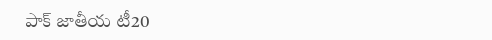పాక్ జాతీయ టీ20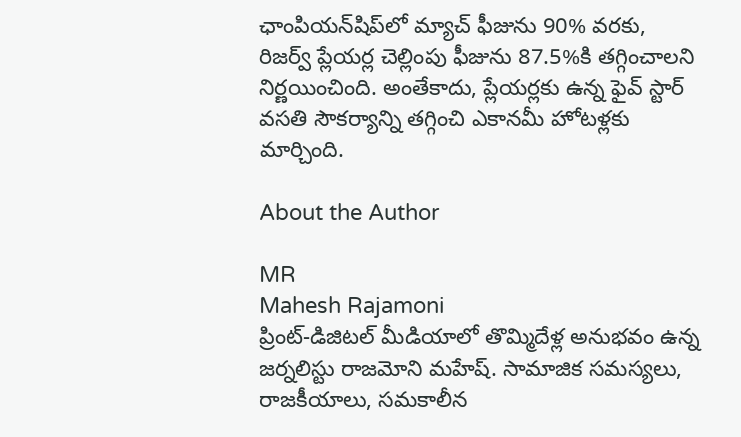ఛాంపియన్‌షిప్‌లో మ్యాచ్ ఫీజును 90% వరకు, రిజర్వ్ ప్లేయర్ల చెల్లింపు ఫీజును 87.5%కి తగ్గించాలని నిర్ణయించింది. అంతేకాదు, ప్లేయర్లకు ఉన్న ఫైవ్ స్టార్ వసతి సౌకర్యాన్ని తగ్గించి ఎకానమీ హోటళ్లకు మార్చింది.

About the Author

MR
Mahesh Rajamoni
ప్రింట్-డిజిటల్ మీడియాలో తొమ్మిదేళ్ల అనుభవం ఉన్న జ‌ర్న‌లిస్టు రాజమోని మహేష్. సామాజిక సమస్యలు, రాజకీయాలు, సమకాలీన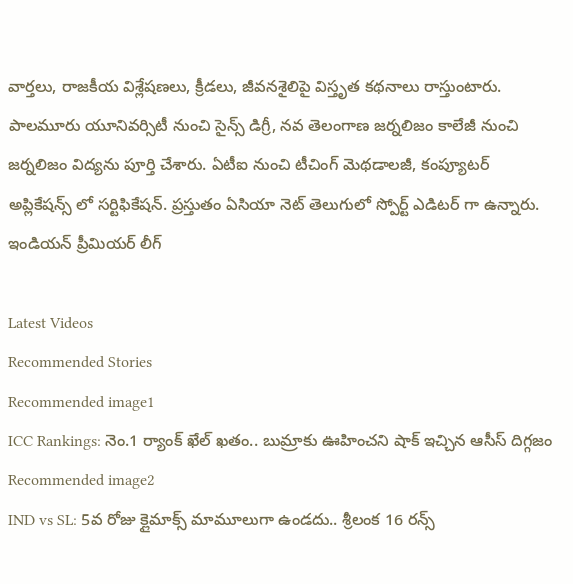వార్తలు, రాజకీయ విశ్లేషణలు, క్రీడలు, జీవనశైలిపై విస్తృత క‌థ‌నాలు రాస్తుంటారు. పాలమూరు యూనివర్సిటీ నుంచి సైన్స్ డిగ్రీ, నవ తెలంగాణ జర్నలిజం కాలేజీ నుంచి జర్నలిజం విద్యను పూర్తి చేశారు. ఏటీఐ నుంచి టీచింగ్ మెథడాలజీ, కంప్యూటర్ అప్లికేషన్స్ లో సర్టిఫికేషన్. ప్రస్తుతం ఏసియా నెట్ తెలుగులో స్పోర్ట్ ఎడిటర్ గా ఉన్నారు.
ఇండియన్ ప్రీమియర్ లీగ్

Latest Videos
Recommended Stories
Recommended image1
ICC Rankings: నెం.1 ర్యాంక్ ఖేల్ ఖతం.. బుమ్రాకు ఊహించని షాక్ ఇచ్చిన ఆసీస్ దిగ్గజం
Recommended image2
IND vs SL: 5వ రోజు క్లైమాక్స్ మామూలుగా ఉండదు.. శ్రీలంక 16 రన్స్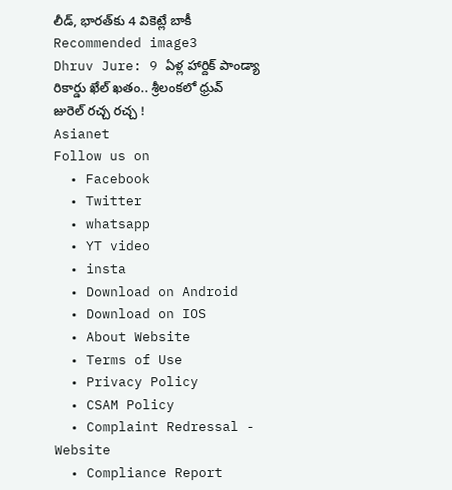లీడ్, భారత్‌కు 4 వికెట్లే బాకీ
Recommended image3
Dhruv Jure: 9 ఏళ్ల హార్దిక్ పాండ్యా రికార్డు ఖేల్ ఖతం.. శ్రీలంకలో ధ్రువ్ జురెల్ రచ్చ రచ్చ !
Asianet
Follow us on
  • Facebook
  • Twitter
  • whatsapp
  • YT video
  • insta
  • Download on Android
  • Download on IOS
  • About Website
  • Terms of Use
  • Privacy Policy
  • CSAM Policy
  • Complaint Redressal - Website
  • Compliance Report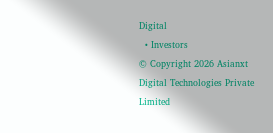Digital
  • Investors
© Copyright 2026 Asianxt Digital Technologies Private Limited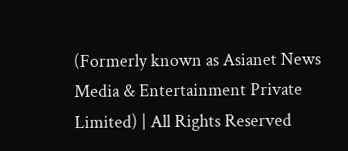(Formerly known as Asianet News Media & Entertainment Private Limited) | All Rights Reserved